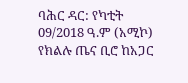ባሕር ዳር: የካቲት 09/2018 ዓ.ም (አሚኮ) የክልሉ ጤና ቢሮ ከአጋር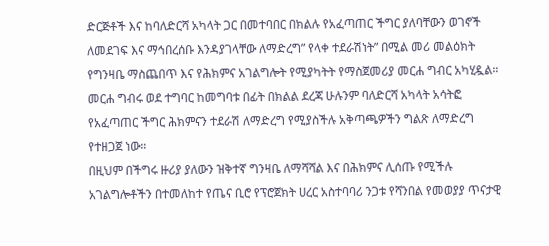ድርጅቶች እና ከባለድርሻ አካላት ጋር በመተባበር በክልሉ የአፈጣጠር ችግር ያለባቸውን ወገኖች ለመደገፍ እና ማኅበረሰቡ እንዳያገላቸው ለማድረግ” የላቀ ተደራሽነት” በሚል መሪ መልዕክት የግንዛቤ ማስጨበጥ እና የሕክምና አገልግሎት የሚያካትት የማስጀመሪያ መርሐ ግብር አካሂዷል።
መርሐ ግብሩ ወደ ተግባር ከመግባቱ በፊት በክልል ደረጃ ሁሉንም ባለድርሻ አካላት አሳትፎ የአፈጣጠር ችግር ሕክምናን ተደራሽ ለማድረግ የሚያስችሉ አቅጣጫዎችን ግልጽ ለማድረግ የተዘጋጀ ነው።
በዚህም በችግሩ ዙሪያ ያለውን ዝቅተኛ ግንዛቤ ለማሻሻል እና በሕክምና ሊሰጡ የሚችሉ አገልግሎቶችን በተመለከተ የጤና ቢሮ የፕሮጀክት ሀረር አስተባባሪ ንጋቱ የሻንበል የመወያያ ጥናታዊ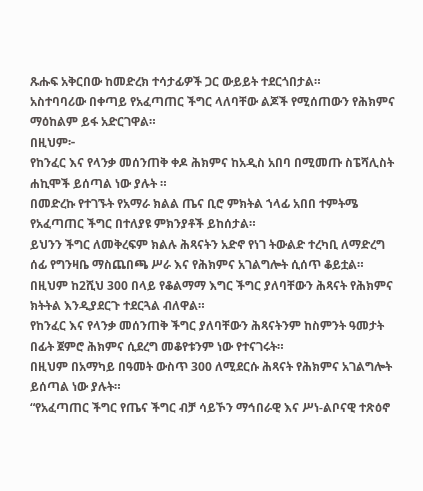ጹሑፍ አቅርበው ከመድረክ ተሳታፊዎች ጋር ውይይት ተደርጎበታል።
አስተባባሪው በቀጣይ የአፈጣጠር ችግር ላለባቸው ልጆች የሚሰጠውን የሕክምና ማዕከልም ይፋ አድርገዋል።
በዚህም፦
የከንፈር እና የላንቃ መሰንጠቅ ቀዶ ሕክምና ከአዲስ አበባ በሚመጡ ስፔሻሊስት ሐኪሞች ይሰጣል ነው ያሉት ።
በመድረኩ የተገኙት የአማራ ክልል ጤና ቢሮ ምክትል ኀላፊ አበበ ተምትሜ የአፈጣጠር ችግር በተለያዩ ምክንያቶች ይከሰታል።
ይህንን ችግር ለመቅረፍም ክልሉ ሕጻናትን አድኖ የነገ ትውልድ ተረካቢ ለማድረግ ሰፊ የግንዛቤ ማስጨበጫ ሥራ እና የሕክምና አገልግሎት ሲሰጥ ቆይቷል።
በዚህም ከ2ሺህ 300 በላይ የቆልማማ እግር ችግር ያለባቸውን ሕጻናት የሕክምና ክትትል እንዲያደርጉ ተደርጓል ብለዋል።
የከንፈር እና የላንቃ መሰንጠቅ ችግር ያለባቸውን ሕጻናትንም ከስምንት ዓመታት በፊት ጀምሮ ሕክምና ሲደረግ መቆየቱንም ነው የተናገሩት።
በዚህም በአማካይ በዓመት ውስጥ 300 ለሚደርሱ ሕጻናት የሕክምና አገልግሎት ይሰጣል ነው ያሉት።
“የአፈጣጠር ችግር የጤና ችግር ብቻ ሳይኾን ማኅበራዊ እና ሥነ-ልቦናዊ ተጽዕኖ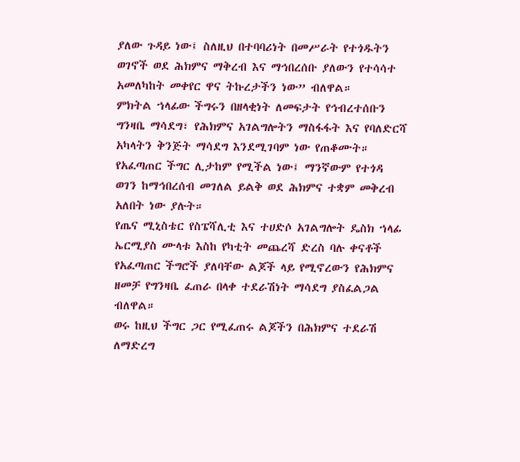ያለው ጉዳይ ነው፤ ስለዚህ በተባባሪነት በመሥራት የተጎዱትን ወገኖች ወደ ሕክምና ማቅረብ እና ማኅበረሰቡ ያለውን የተሳሳተ አመለካከት መቀየር ዋና ትኩረታችን ነው” ብለዋል።
ምክትል ኀላፊው ችግሩን በዘላቂነት ለመፍታት የኅብረተሰቡን ግንዛቤ ማሳደግ፣ የሕክምና አገልግሎትን ማስፋፋት እና የባለድርሻ አካላትን ቅንጅት ማሳደግ እንደሚገባም ነው የጠቆሙት።
የአፈጣጠር ችግር ሊታከም የሚችል ነው፤ ማንኛውም የተጎዳ ወገን ከማኅበረሰብ መገለል ይልቅ ወደ ሕክምና ተቋም መቅረብ አለበት ነው ያሉት።
የጤና ሚኒስቴር የስፔሻሊቲ እና ተሀድሶ አገልግሎት ዴስክ ኀላፊ ኤርሚያስ ሙላቱ እስከ የካቲት መጨረሻ ድረስ ባሉ ቀናቶች የአፈጣጠር ችግሮች ያለባቸው ልጆች ላይ የሚኖረውን የሕክምና ዘመቻ የግንዛቤ ፈጠራ በላቀ ተደራሽነት ማሳደግ ያስፈልጋል ብለዋል።
ወሩ ከዚህ ችግር ጋር የሚፈጠሩ ልጆችን በሕክምና ተደራሽ ለማድረግ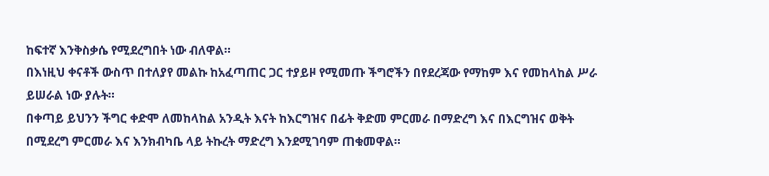ከፍተኛ እንቅስቃሴ የሚደረግበት ነው ብለዋል።
በእነዚህ ቀናቶች ውስጥ በተለያየ መልኩ ከአፈጣጠር ጋር ተያይዞ የሚመጡ ችግሮችን በየደረጃው የማከም እና የመከላከል ሥራ ይሠራል ነው ያሉት።
በቀጣይ ይህንን ችግር ቀድሞ ለመከላከል አንዲት እናት ከእርግዝና በፊት ቅድመ ምርመራ በማድረግ እና በእርግዝና ወቅት በሚደረግ ምርመራ እና እንክብካቤ ላይ ትኩረት ማድረግ እንደሚገባም ጠቁመዋል።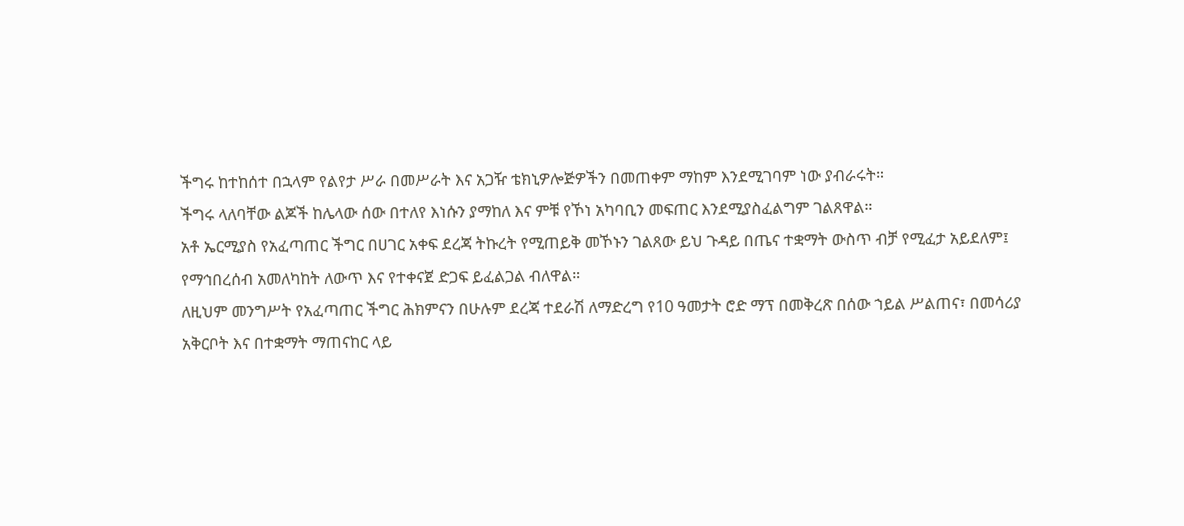ችግሩ ከተከሰተ በኋላም የልየታ ሥራ በመሥራት እና አጋዥ ቴክኒዎሎጅዎችን በመጠቀም ማከም እንደሚገባም ነው ያብራሩት።
ችግሩ ላለባቸው ልጆች ከሌላው ሰው በተለየ እነሱን ያማከለ እና ምቹ የኾነ አካባቢን መፍጠር እንደሚያስፈልግም ገልጸዋል።
አቶ ኤርሚያስ የአፈጣጠር ችግር በሀገር አቀፍ ደረጃ ትኩረት የሚጠይቅ መኾኑን ገልጸው ይህ ጉዳይ በጤና ተቋማት ውስጥ ብቻ የሚፈታ አይደለም፤ የማኅበረሰብ አመለካከት ለውጥ እና የተቀናጀ ድጋፍ ይፈልጋል ብለዋል።
ለዚህም መንግሥት የአፈጣጠር ችግር ሕክምናን በሁሉም ደረጃ ተደራሽ ለማድረግ የ10 ዓመታት ሮድ ማፕ በመቅረጽ በሰው ኀይል ሥልጠና፣ በመሳሪያ አቅርቦት እና በተቋማት ማጠናከር ላይ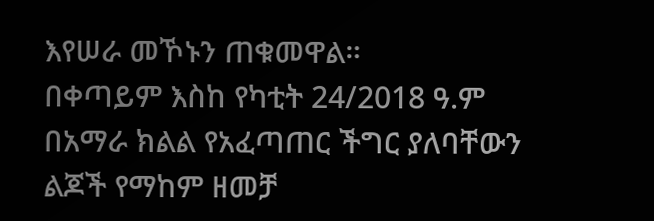እየሠራ መኾኑን ጠቁመዋል።
በቀጣይም እስከ የካቲት 24/2018 ዓ.ም በአማራ ክልል የአፈጣጠር ችግር ያለባቸውን ልጆች የማከም ዘመቻ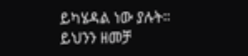ይካሄዳል ነው ያሉት።
ይህንን ዘመቻ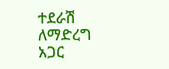ተደራሽ ለማድረግ አጋር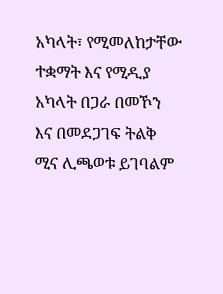አካላት፣ የሚመለከታቸው ተቋማት እና የሚዲያ አካላት በጋራ በመኾን እና በመደጋገፍ ትልቅ ሚና ሊጫወቱ ይገባልም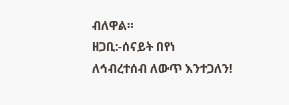ብለዋል።
ዘጋቢ:-ሰናይት በየነ
ለኅብረተሰብ ለውጥ እንተጋለን!